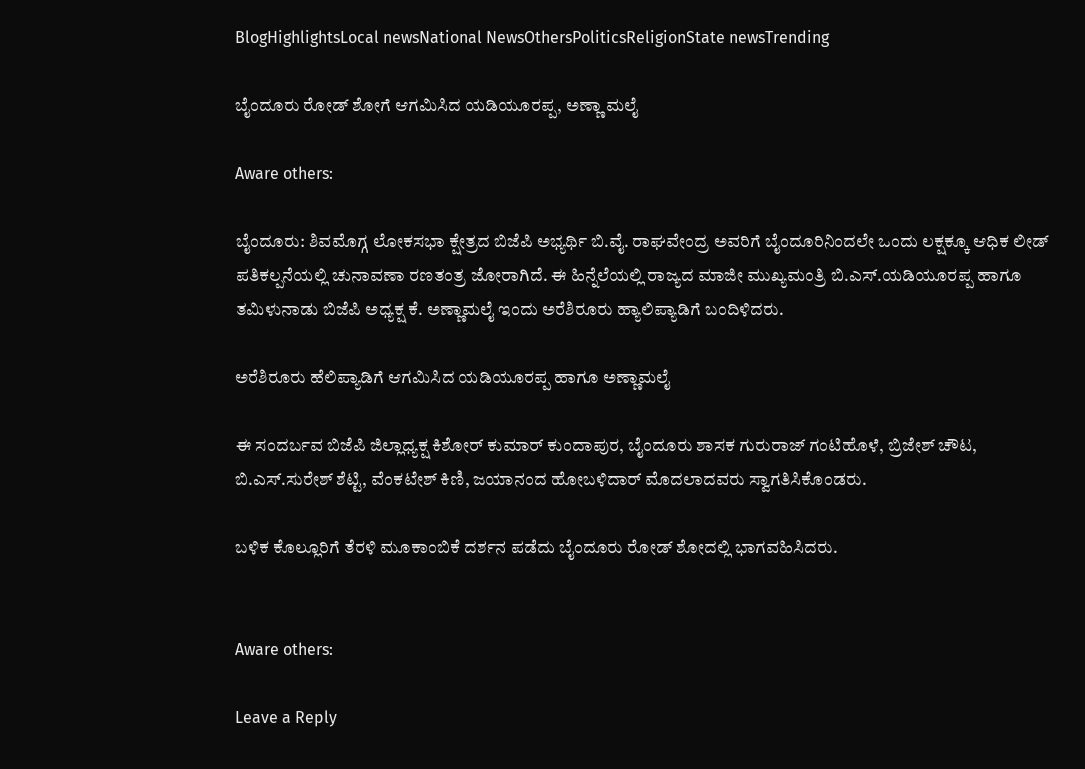BlogHighlightsLocal newsNational NewsOthersPoliticsReligionState newsTrending

ಬೈಂದೂರು ರೋಡ್ ಶೋಗೆ ಆಗಮಿಸಿದ ಯಡಿಯೂರಪ್ಪ, ಅಣ್ಣಾ ಮಲೈ

Aware others:

ಬೈಂದೂರು: ಶಿವಮೊಗ್ಗ ಲೋಕಸಭಾ ಕ್ಷೇತ್ರದ ಬಿಜೆಪಿ ಅಭ್ಯರ್ಥಿ ಬಿ.ವೈ. ರಾಘವೇಂದ್ರ ಅವರಿಗೆ ಬೈಂದೂರಿನಿಂದಲೇ ಒಂದು ಲಕ್ಷಕ್ಕೂ ಆಧಿಕ‌‌ ಲೀಡ್ ಪತಿಕಲ್ಪನೆಯಲ್ಲಿ ಚುನಾವಣಾ ರಣತಂತ್ರ ಜೋರಾಗಿದೆ. ಈ ಹಿನ್ನೆಲೆಯಲ್ಲಿ ರಾಜ್ಯದ ಮಾಜೀ ಮುಖ್ಯಮಂತ್ರಿ ಬಿ.ಎಸ್.ಯಡಿಯೂರಪ್ಪ ಹಾಗೂ ತಮಿಳುನಾಡು ಬಿಜೆಪಿ ಅಧ್ಯಕ್ಷ ಕೆ. ಅಣ್ಣಾಮಲೈ ಇಂದು ಅರೆಶಿರೂರು ಹ್ಯಾಲಿಪ್ಯಾಡಿಗೆ ಬಂದಿಳಿದರು.

ಅರೆಶಿರೂರು ಹೆಲಿಪ್ಯಾಡಿಗೆ ಆಗಮಿಸಿದ ಯಡಿಯೂರಪ್ಪ ಹಾಗೂ ಅಣ್ಣಾಮಲೈ

ಈ ಸಂದರ್ಬವ ಬಿಜೆಪಿ ಜಿಲ್ಲಾಧ್ಯಕ್ಷ ಕಿಶೋರ್ ಕುಮಾರ್ ಕುಂದಾಪುರ, ಬೈಂದೂರು ಶಾಸಕ ಗುರುರಾಜ್ ಗಂಟಿಹೊಳೆ, ಬ್ರಿಜೇಶ್ ಚೌಟ, ಬಿ.ಎಸ್.ಸುರೇಶ್ ಶೆಟ್ಟಿ, ವೆಂಕಟೇಶ್ ಕಿಣಿ, ಜಯಾನಂದ ಹೋಬಳಿದಾರ್ ಮೊದಲಾದವರು ಸ್ವಾಗತಿಸಿಕೊಂಡರು.

ಬಳಿಕ ಕೊಲ್ಲೂರಿಗೆ ತೆರಳಿ ಮೂಕಾಂಬಿಕೆ ದರ್ಶನ ಪಡೆದು ಬೈಂದೂರು ರೋಡ್ ಶೋದಲ್ಲಿ ಭಾಗವಹಿಸಿದರು.


Aware others:

Leave a Reply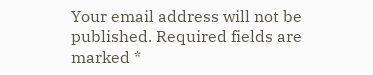Your email address will not be published. Required fields are marked *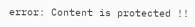error: Content is protected !!